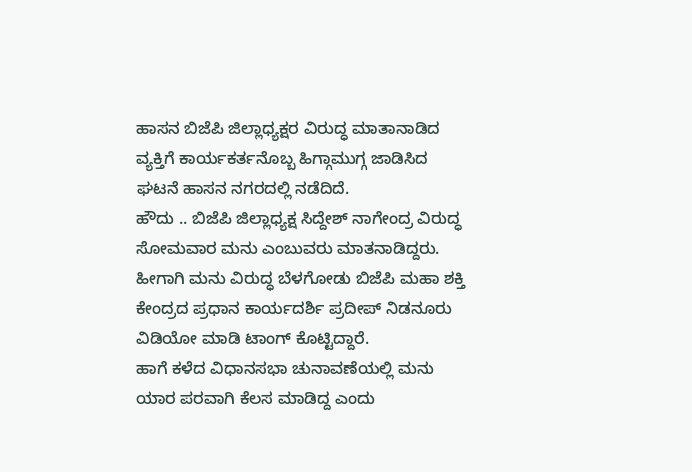ಹಾಸನ ಬಿಜೆಪಿ ಜಿಲ್ಲಾಧ್ಯಕ್ಷರ ವಿರುದ್ಧ ಮಾತಾನಾಡಿದ ವ್ಯಕ್ತಿಗೆ ಕಾರ್ಯಕರ್ತನೊಬ್ಬ ಹಿಗ್ಗಾಮುಗ್ಗ ಜಾಡಿಸಿದ ಘಟನೆ ಹಾಸನ ನಗರದಲ್ಲಿ ನಡೆದಿದೆ.
ಹೌದು .. ಬಿಜೆಪಿ ಜಿಲ್ಲಾಧ್ಯಕ್ಷ ಸಿದ್ದೇಶ್ ನಾಗೇಂದ್ರ ವಿರುದ್ಧ ಸೋಮವಾರ ಮನು ಎಂಬುವರು ಮಾತನಾಡಿದ್ದರು. ಹೀಗಾಗಿ ಮನು ವಿರುದ್ಧ ಬೆಳಗೋಡು ಬಿಜೆಪಿ ಮಹಾ ಶಕ್ತಿ ಕೇಂದ್ರದ ಪ್ರಧಾನ ಕಾರ್ಯದರ್ಶಿ ಪ್ರದೀಪ್ ನಿಡನೂರು ವಿಡಿಯೋ ಮಾಡಿ ಟಾಂಗ್ ಕೊಟ್ಟಿದ್ದಾರೆ.
ಹಾಗೆ ಕಳೆದ ವಿಧಾನಸಭಾ ಚುನಾವಣೆಯಲ್ಲಿ ಮನು ಯಾರ ಪರವಾಗಿ ಕೆಲಸ ಮಾಡಿದ್ದ ಎಂದು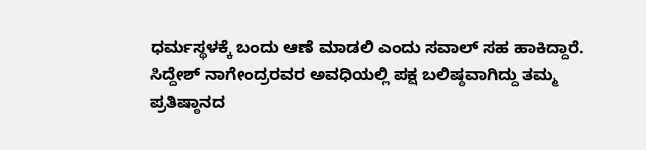ಧರ್ಮಸ್ಥಳಕ್ಕೆ ಬಂದು ಆಣೆ ಮಾಡಲಿ ಎಂದು ಸವಾಲ್ ಸಹ ಹಾಕಿದ್ದಾರೆ.
ಸಿದ್ದೇಶ್ ನಾಗೇಂದ್ರರವರ ಅವಧಿಯಲ್ಲಿ ಪಕ್ಷ ಬಲಿಷ್ಠವಾಗಿದ್ದು ತಮ್ಮ ಪ್ರತಿಷ್ಠಾನದ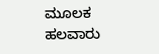ಮೂಲಕ ಹಲವಾರು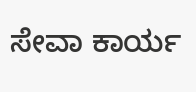ಸೇವಾ ಕಾರ್ಯ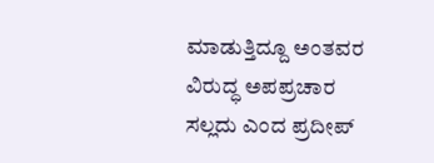ಮಾಡುತ್ತಿದ್ದೂ ಅಂತವರ ವಿರುದ್ಧ ಅಪಪ್ರಚಾರ ಸಲ್ಲದು ಎಂದ ಪ್ರದೀಪ್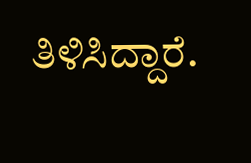ತಿಳಿಸಿದ್ದಾರೆ.